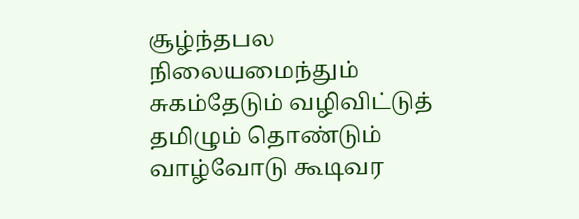சூழ்ந்தபல நிலையமைந்தும் சுகம்தேடும் வழிவிட்டுத் தமிழும் தொண்டும் வாழ்வோடு கூடிவர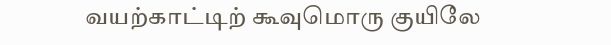வயற்காட்டிற் கூவுமொரு குயிலே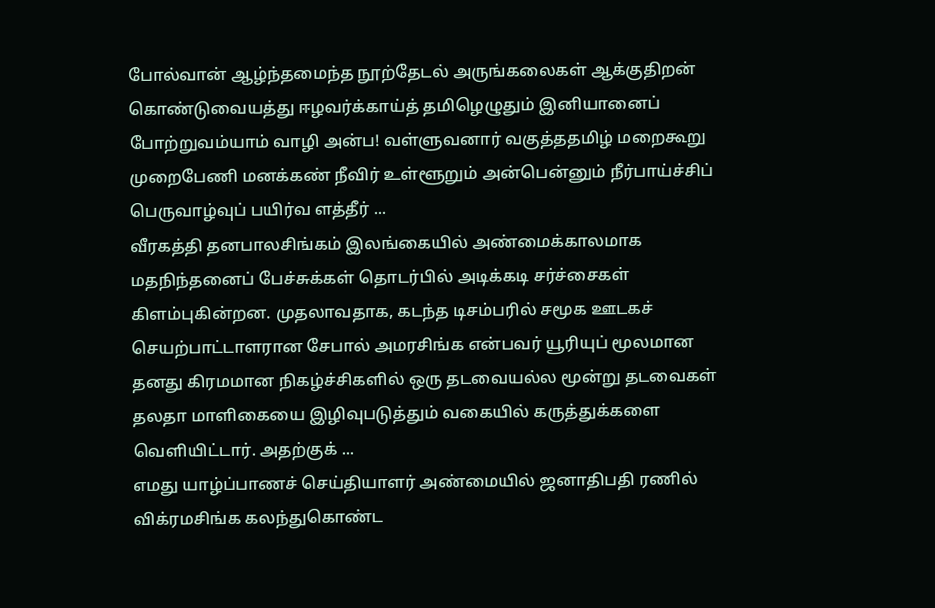போல்வான் ஆழ்ந்தமைந்த நூற்தேடல் அருங்கலைகள் ஆக்குதிறன் கொண்டுவையத்து ஈழவர்க்காய்த் தமிழெழுதும் இனியானைப் போற்றுவம்யாம் வாழி அன்ப! வள்ளுவனார் வகுத்ததமிழ் மறைகூறு முறைபேணி மனக்கண் நீவிர் உள்ளூறும் அன்பென்னும் நீர்பாய்ச்சிப் பெருவாழ்வுப் பயிர்வ ளத்தீர் ...
வீரகத்தி தனபாலசிங்கம் இலங்கையில் அண்மைக்காலமாக மதநிந்தனைப் பேச்சுக்கள் தொடர்பில் அடிக்கடி சர்ச்சைகள் கிளம்புகின்றன. முதலாவதாக, கடந்த டிசம்பரில் சமூக ஊடகச் செயற்பாட்டாளரான சேபால் அமரசிங்க என்பவர் யூரியுப் மூலமான தனது கிரமமான நிகழ்ச்சிகளில் ஒரு தடவையல்ல மூன்று தடவைகள் தலதா மாளிகையை இழிவுபடுத்தும் வகையில் கருத்துக்களை வெளியிட்டார். அதற்குக் ...
எமது யாழ்ப்பாணச் செய்தியாளர் அண்மையில் ஜனாதிபதி ரணில் விக்ரமசிங்க கலந்துகொண்ட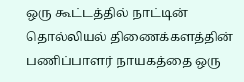ஒரு கூட்டத்தில் நாட்டின் தொல்லியல் திணைக்களத்தின் பணிப்பாளர் நாயகத்தை ஒரு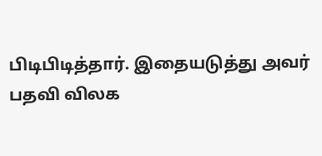பிடிபிடித்தார். இதையடுத்து அவர் பதவி விலக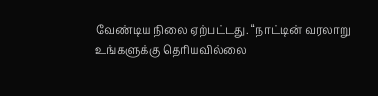வேண்டிய நிலை ஏற்பட்டது. “நாட்டின் வரலாறு உங்களுக்கு தெரியவில்லை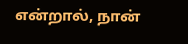என்றால், நான்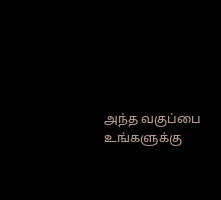அந்த வகுப்பை உங்களுக்கு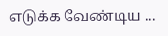எடுக்க வேண்டிய ...